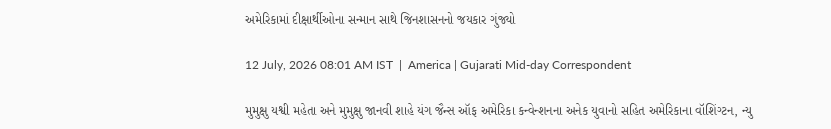અમેરિકામાં દીક્ષાર્થીઓના સન્માન સાથે જિનશાસનનો જયકાર ગુંજ્યો

12 July, 2026 08:01 AM IST  |  America | Gujarati Mid-day Correspondent

મુમુક્ષુ યશ્વી મહેતા અને મુમુક્ષુ જાનવી શાહે યંગ જૈન્સ ઑફ અમેરિકા કન્વેન્શનના અનેક યુવાનો સહિત અમેરિકાના વૉશિંગ્ટન, ન્યુ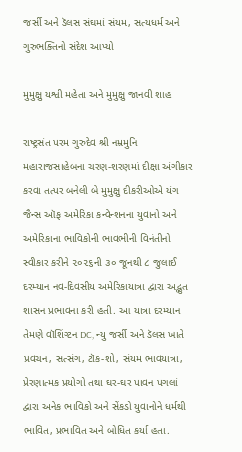જર્સી અને ડૅલસ સંઘમાં સંયમ, સત્યધર્મ અને ગુરુભક્તિનો સંદેશ આપ્યો

મુમુક્ષુ યશ્વી મહેતા અને મુમુક્ષુ જાનવી શાહ

રાષ્ટ્રસંત પરમ ગુરુદેવ શ્રી નમ્રમુનિ મહારાજસાહેબના ચરણ-શરણમાં દીક્ષા અંગીકાર કરવા તત્પર બનેલી બે મુમુક્ષુ દીકરીઓએ યંગ જૈન્સ ઑફ અમેરિકા કન્વેન્શનના યુવાનો અને અમેરિકાના ભાવિકોની ભાવભીની વિનંતીનો સ્વીકાર કરીને ૨૦૨૬ની ૩૦ જૂનથી ૮ જુલાઈ દરમ્યાન નવ-દિવસીય અમેરિકાયાત્રા દ્વારા અદ્ભુત શાસન પ્રભાવના કરી હતી. આ યાત્રા દરમ્યાન તેમણે વૉશિંગ્ટન DC, ન્યુ જર્સી અને ડૅલસ ખાતે પ્રવચન, સત્સંગ, ટૉક-શો, સંયમ ભાવયાત્રા, પ્રેરણાત્મક પ્રયોગો તથા ઘર-ઘર પાવન પગલાં દ્વારા અનેક ભાવિકો અને સેંકડો યુવાનોને ધર્મથી ભાવિત, પ્રભાવિત અને બોધિત કર્યા હતા.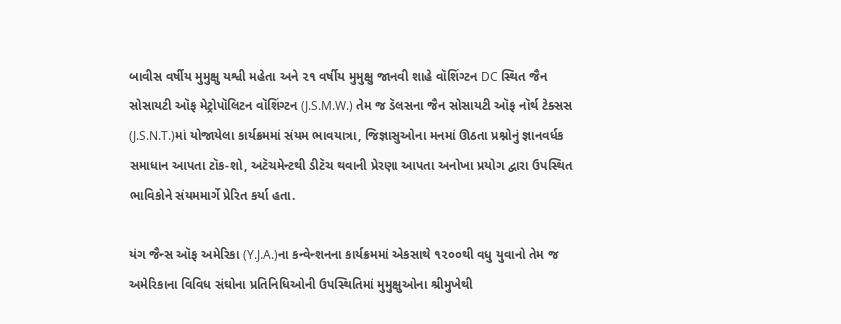બાવીસ વર્ષીય મુમુક્ષુ યશ્વી મહેતા અને ૨૧ વર્ષીય મુમુક્ષુ જાનવી શાહે વૉશિંગ્ટન DC સ્થિત જૈન સોસાયટી ઑફ મેટ્રોપૉલિટન વૉશિંગ્ટન (J.S.M.W.) તેમ જ ડૅલસના જૈન સોસાયટી ઑફ નૉર્થ ટેક્સસ (J.S.N.T.)માં યોજાયેલા કાર્યક્રમમાં સંયમ ભાવયાત્રા, જિજ્ઞાસુઓના મનમાં ઊઠતા પ્રશ્નોનું જ્ઞાનવર્ધક સમાધાન આપતા ટૉક-શો, અટૅચમેન્ટથી ડીટૅચ થવાની પ્રેરણા આપતા અનોખા પ્રયોગ દ્વારા ઉપસ્થિત ભાવિકોને સંયમમાર્ગે પ્રેરિત કર્યા હતા.

યંગ જૈન્સ ઑફ અમેરિકા (Y.J.A.)ના કન્વેન્શનના કાર્યક્રમમાં એકસાથે ૧૨૦૦થી વધુ યુવાનો તેમ જ અમેરિકાના વિવિધ સંઘોના પ્રતિનિધિઓની ઉપસ્થિતિમાં મુમુક્ષુઓના શ્રીમુખેથી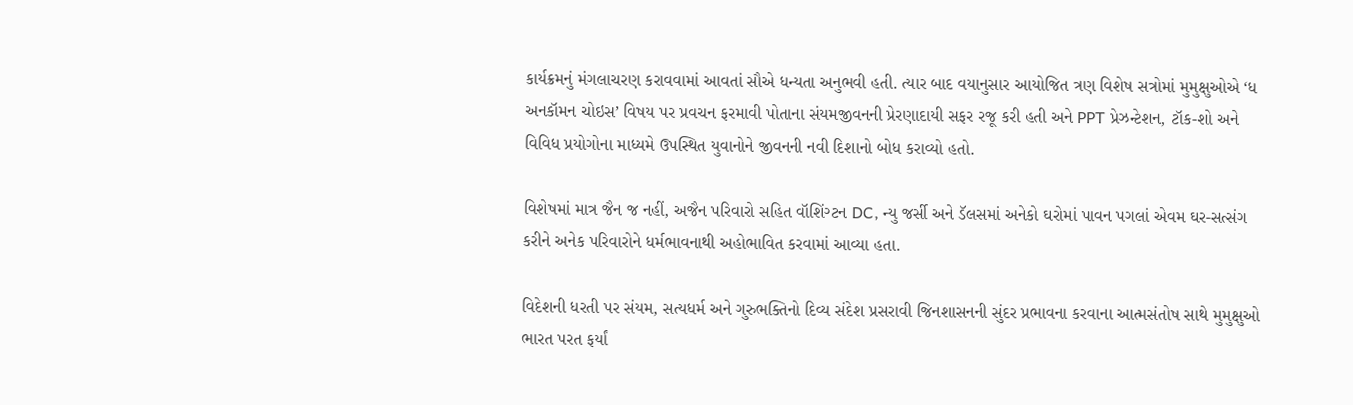કાર્યક્રમનું મંગલાચરણ કરાવવામાં આવતાં સૌએ ધન્યતા અનુભવી હતી. ત્યાર બાદ વયાનુસાર આયોજિત ત્રણ વિશેષ સત્રોમાં મુમુક્ષુઓએ ‘ધ અનકૉમન ચોઇસ’ વિષય પર પ્રવચન ફરમાવી પોતાના સંયમજીવનની પ્રેરણાદાયી સફર રજૂ કરી હતી અને PPT પ્રેઝન્ટેશન, ટૉક-શો અને વિવિધ પ્રયોગોના માધ્યમે ઉપસ્થિત યુવાનોને જીવનની નવી દિશાનો બોધ કરાવ્યો હતો.

વિશેષમાં માત્ર જૈન જ નહીં, અજૈન પરિવારો સહિત વૉશિંગ્ટન DC, ન્યુ જર્સી અને ડૅલસમાં અનેકો ઘરોમાં પાવન પગલાં એવમ ઘર-સત્સંગ કરીને અનેક પરિવારોને ધર્મભાવનાથી અહોભાવિત કરવામાં આવ્યા હતા.

વિદેશની ધરતી પર સંયમ, સત્યધર્મ અને ગુરુભક્તિનો દિવ્ય સંદેશ પ્રસરાવી જિનશાસનની સુંદર પ્રભાવના કરવાના આત્મસંતોષ સાથે મુમુક્ષુઓ ભારત પરત ફર્યાં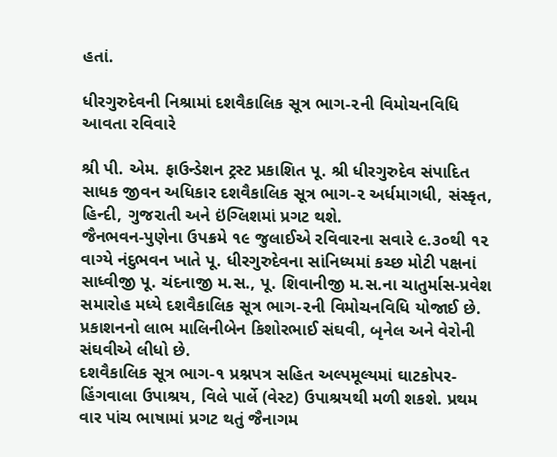હતાં.

ધીરગુરુદેવની નિશ્રામાં દશવૈકાલિક સૂત્ર ભાગ-૨ની વિમોચનવિધિ આવતા રવિવારે

શ્રી પી. એમ. ફાઉન્ડેશન ટ્રસ્ટ પ્રકાશિત પૂ. શ્રી ધીરગુરુદેવ સંપાદિત સાધક જીવન અધિકાર દશવૈકાલિક સૂત્ર ભાગ-૨ અર્ધમાગધી, સંસ્કૃત, હિન્દી, ગુજરાતી અને ઇંગ્લિશમાં પ્રગટ થશે.
જૈનભવન-પુણેના ઉપક્રમે ૧૯ જુલાઈએ રવિવારના સવારે ૯.૩૦થી ૧૨ વાગ્યે નંદુભવન ખાતે પૂ. ધીરગુરુદેવના સાંનિધ્યમાં કચ્છ મોટી પક્ષનાં સાધ્વીજી પૂ. ચંદનાજી મ.સ., પૂ. શિવાનીજી મ.સ.ના ચાતુર્માસ-પ્રવેશ સમારોહ મધ્યે દશવૈકાલિક સૂત્ર ભાગ-૨ની વિમોચનવિધિ યોજાઈ છે. પ્રકાશનનો લાભ માલિનીબેન કિશોરભાઈ સંઘવી, બૃનેલ અને વેરોની સંઘવીએ લીધો છે.
દશવૈકાલિક સૂત્ર ભાગ-૧ પ્રશ્નપત્ર સહિત અલ્પમૂલ્યમાં ઘાટકોપર-હિંગવાલા ઉપાશ્રય, વિલે પાર્લે (વેસ્ટ) ઉપાશ્રયથી મળી શકશે. પ્રથમ વાર પાંચ ભાષામાં પ્રગટ થતું જૈનાગમ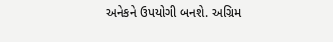અનેકને ઉપયોગી બનશે. અગ્રિમ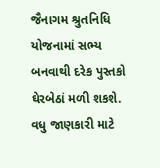જૈનાગમ શ્રુતનિધિ યોજનામાં સભ્ય બનવાથી દરેક પુસ્તકો ઘેરબેઠાં મળી શકશે. વધુ જાણકારી માટે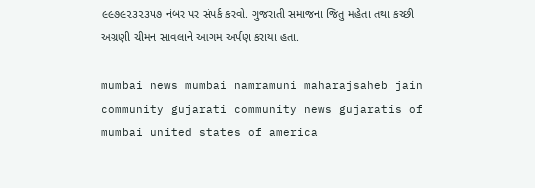૯૯૭૯૨૩૨૩૫૭ નંબર પર સંપર્ક કરવો. ગુજરાતી સમાજના જિતુ મહેતા તથા કચ્છી અગ્રણી ચીમન સાવલાને આગમ અર્પણ કરાયા હતા.

mumbai news mumbai namramuni maharajsaheb jain community gujarati community news gujaratis of mumbai united states of america